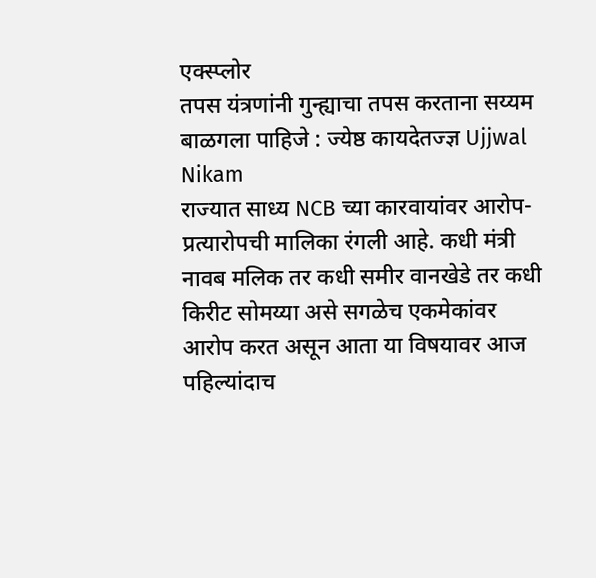एक्स्प्लोर
तपस यंत्रणांनी गुन्ह्याचा तपस करताना सय्यम बाळगला पाहिजे : ज्येष्ठ कायदेतज्ज्ञ Ujjwal Nikam
राज्यात साध्य NCB च्या कारवायांवर आरोप-प्रत्यारोपची मालिका रंगली आहे. कधी मंत्री नावब मलिक तर कधी समीर वानखेडे तर कधी किरीट सोमय्या असे सगळेच एकमेकांवर आरोप करत असून आता या विषयावर आज पहिल्यांदाच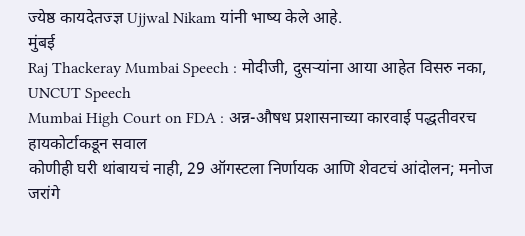ज्येष्ठ कायदेतज्ज्ञ Ujjwal Nikam यांनी भाष्य केले आहे.
मुंबई
Raj Thackeray Mumbai Speech : मोदीजी, दुसऱ्यांना आया आहेत विसरु नका, UNCUT Speech
Mumbai High Court on FDA : अन्न-औषध प्रशासनाच्या कारवाई पद्धतीवरच हायकोर्टाकडून सवाल
कोणीही घरी थांबायचं नाही, 29 ऑगस्टला निर्णायक आणि शेवटचं आंदोलन; मनोज जरांगे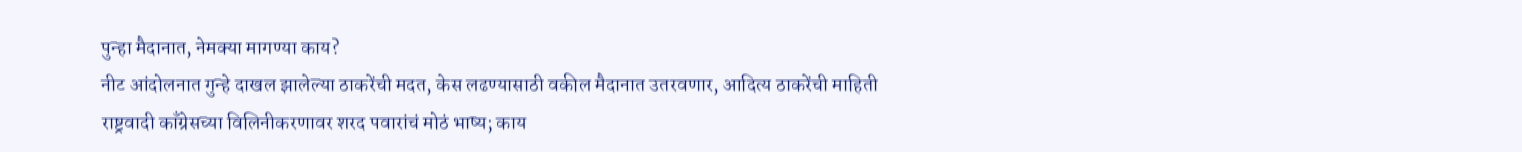पुन्हा मैदानात, नेमक्या मागण्या काय?
नीट आंदोलनात गुन्हे दाखल झालेल्या ठाकरेंची मदत, केस लढण्यासाठी वकील मैदानात उतरवणार, आदित्य ठाकरेंची माहिती
राष्ट्रवादी काँग्रेसच्या विलिनीकरणावर शरद पवारांचं मोठं भाष्य; काय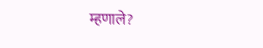म्हणाले?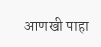आणखी पाहा